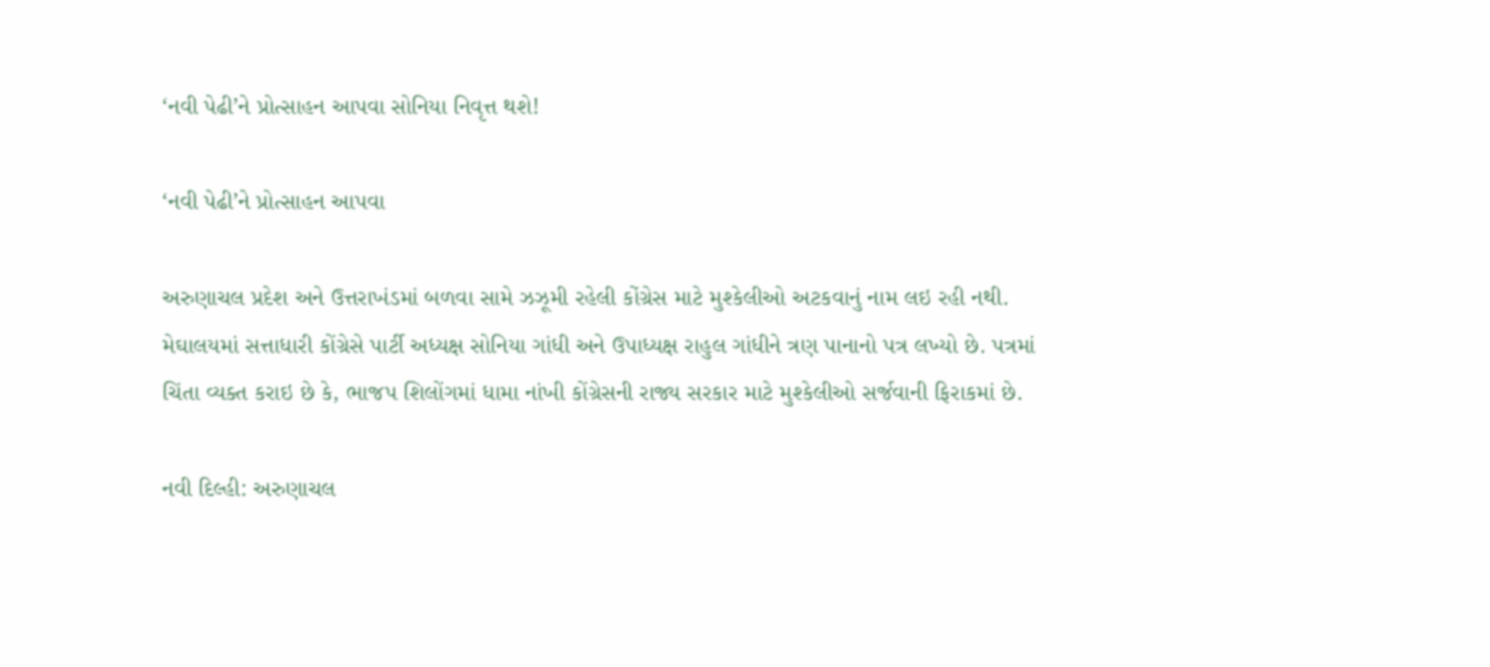‘નવી પેઢી’ને પ્રોત્સાહન આપવા સોનિયા નિવૃત્ત થશે!

‘નવી પેઢી’ને પ્રોત્સાહન આપવા

અરુણાચલ પ્રદેશ અને ઉત્તરાખંડમાં બળવા સામે ઝઝૂમી રહેલી કોંગ્રેસ માટે મુશ્કેલીઓ અટકવાનું નામ લઇ રહી નથી. મેઘાલયમાં સત્તાધારી કોંગ્રેસે પાર્ટી અધ્યક્ષ સોનિયા ગાંધી અને ઉપાધ્યક્ષ રાહુલ ગાંધીને ત્રણ પાનાનો પત્ર લખ્યો છે. પત્રમાં ચિંતા વ્યક્ત કરાઇ છે કે, ભાજપ શિલોંગમાં ધામા નાંખી કોંગ્રેસની રાજ્ય સરકાર માટે મુશ્કેલીઓ સર્જવાની ફિરાકમાં છે.

નવી દિલ્હી: અરુણાચલ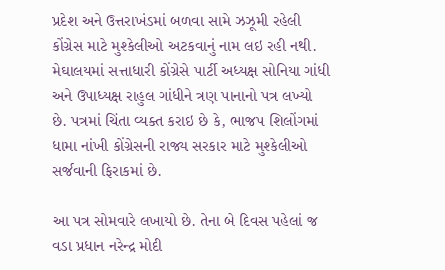પ્રદેશ અને ઉત્તરાખંડમાં બળવા સામે ઝઝૂમી રહેલી કોંગ્રેસ માટે મુશ્કેલીઓ અટકવાનું નામ લઇ રહી નથી. મેઘાલયમાં સત્તાધારી કોંગ્રેસે પાર્ટી અધ્યક્ષ સોનિયા ગાંધી અને ઉપાધ્યક્ષ રાહુલ ગાંધીને ત્રણ પાનાનો પત્ર લખ્યો છે. પત્રમાં ચિંતા વ્યક્ત કરાઇ છે કે, ભાજપ શિલોંગમાં ધામા નાંખી કોંગ્રેસની રાજ્ય સરકાર માટે મુશ્કેલીઓ સર્જવાની ફિરાકમાં છે.

આ પત્ર સોમવારે લખાયો છે. તેના બે દિવસ પહેલાં જ વડા પ્રધાન નરેન્દ્ર મોદી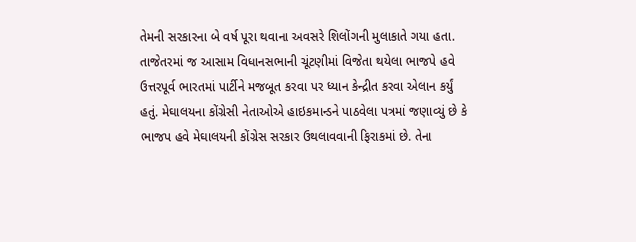તેમની સરકારના બે વર્ષ પૂરા થવાના અવસરે શિલોંગની મુલાકાતે ગયા હતા. તાજેતરમાં જ આસામ વિધાનસભાની ચૂંટણીમાં વિજેતા થયેલા ભાજપે હવે ઉત્તરપૂર્વ ભારતમાં પાર્ટીને મજબૂત કરવા પર ધ્યાન કેન્દ્રીત કરવા એલાન કર્યું હતું. મેઘાલયના કોંગ્રેસી નેતાઓએ હાઇકમાન્ડને પાઠવેલા પત્રમાં જણાવ્યું છે કે ભાજપ હવે મેઘાલયની કોંગ્રેસ સરકાર ઉથલાવવાની ફિરાકમાં છે. તેના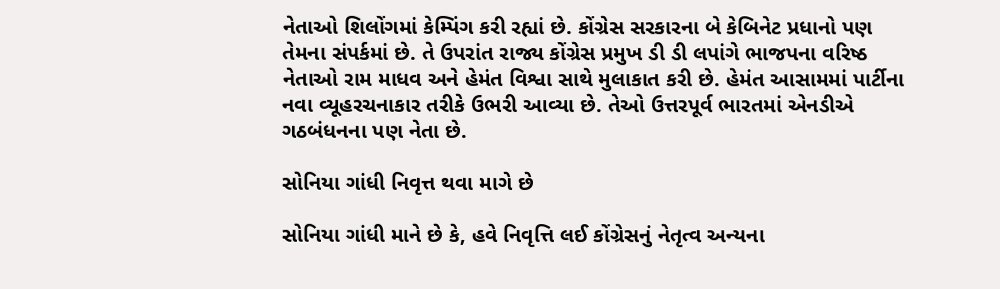નેતાઓ શિલોંગમાં કેમ્પિંગ કરી રહ્યાં છે. કોંગ્રેસ સરકારના બે કેબિનેટ પ્રધાનો પણ તેમના સંપર્કમાં છે. તે ઉપરાંત રાજ્ય કોંગ્રેસ પ્રમુખ ડી ડી લપાંગે ભાજપના વરિષ્ઠ નેતાઓ રામ માધવ અને હેમંત વિશ્વા સાથે મુલાકાત કરી છે. હેમંત આસામમાં પાર્ટીના નવા વ્યૂહરચનાકાર તરીકે ઉભરી આવ્યા છે. તેઓ ઉત્તરપૂર્વ ભારતમાં એનડીએ ગઠબંધનના પણ નેતા છે.

સોનિયા ગાંધી નિવૃત્ત થવા માગે છે

સોનિયા ગાંધી માને છે કે, હવે નિવૃત્તિ લઈ કોંગ્રેસનું નેતૃત્વ અન્યના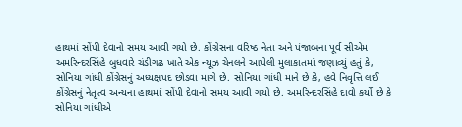હાથમાં સોંપી દેવાનો સમય આવી ગયો છે. કોંગ્રેસના વરિષ્ઠ નેતા અને પંજાબના પૂર્વ સીએમ અમરિન્દરસિંહે બુધવારે ચંડીગઢ ખાતે એક ન્યૂઝ ચેનલને આપેલી મુલાકાતમાં જણાવ્યું હતું કે, સોનિયા ગાંધી કોંગ્રેસનું અધ્યક્ષપદ છોડવા માગે છે. સોનિયા ગાંધી માને છે કે, હવે નિવૃત્તિ લઈ કોંગ્રેસનું નેતૃત્વ અન્યના હાથમાં સોંપી દેવાનો સમય આવી ગયો છે. અમરિન્દરસિંહે દાવો કર્યો છે કે સોનિયા ગાંધીએ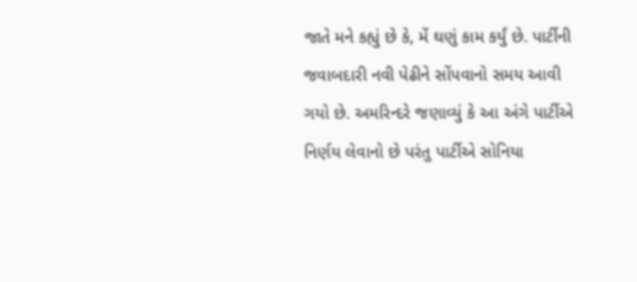જાતે મને કહ્યું છે કે, મેં ઘણું કામ કર્યું છે. પાર્ટીની જવાબદારી નવી પેઢીને સોંપવાનો સમય આવી ગયો છે. અમરિન્દરે જણાવ્યું કે આ અંગે પાર્ટીએ નિર્ણય લેવાનો છે પરંતુ પાર્ટીએ સોનિયા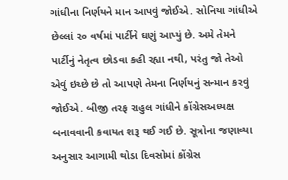ગાંધીના નિર્ણયને માન આપવું જોઈએ. સોનિયા ગાંધીએ છેલ્લાં ૨૦ વર્ષમાં પાર્ટીને ઘણું આપ્યું છે. અમે તેમને પાર્ટીનું નેતૃત્વ છોડવા કહી રહ્યા નથી, પરંતુ જો તેઓ એવું ઇચ્છે છે તો આપણે તેમના નિર્ણયનું સન્માન કરવું જોઈએ. બીજી તરફ રાહુલ ગાંધીને કોંગ્રેસઅધ્યક્ષ બનાવવાની કવાયત શરૂ થઈ ગઈ છે. સૂત્રોના જણાવ્યા અનુસાર આગામી થોડા દિવસોમાં કોંગ્રેસ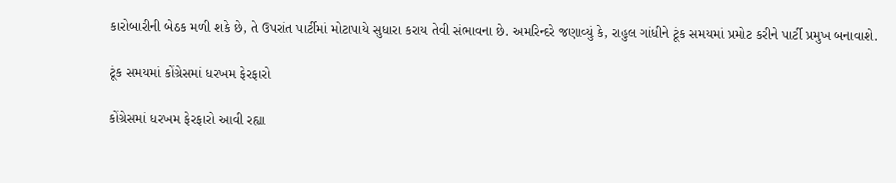કારોબારીની બેઠક મળી શકે છે, તે ઉપરાંત પાર્ટીમાં મોટાપાયે સુધારા કરાય તેવી સંભાવના છે. અમરિન્દરે જણાવ્યું કે, રાહુલ ગાંધીને ટૂંક સમયમાં પ્રમોટ કરીને પાર્ટી પ્રમુખ બનાવાશે.

ટૂંક સમયમાં કોંગ્રેસમાં ધરખમ ફેરફારો

કોંગ્રેસમાં ધરખમ ફેરફારો આવી રહ્યા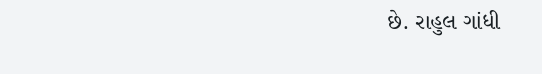છે. રાહુલ ગાંધી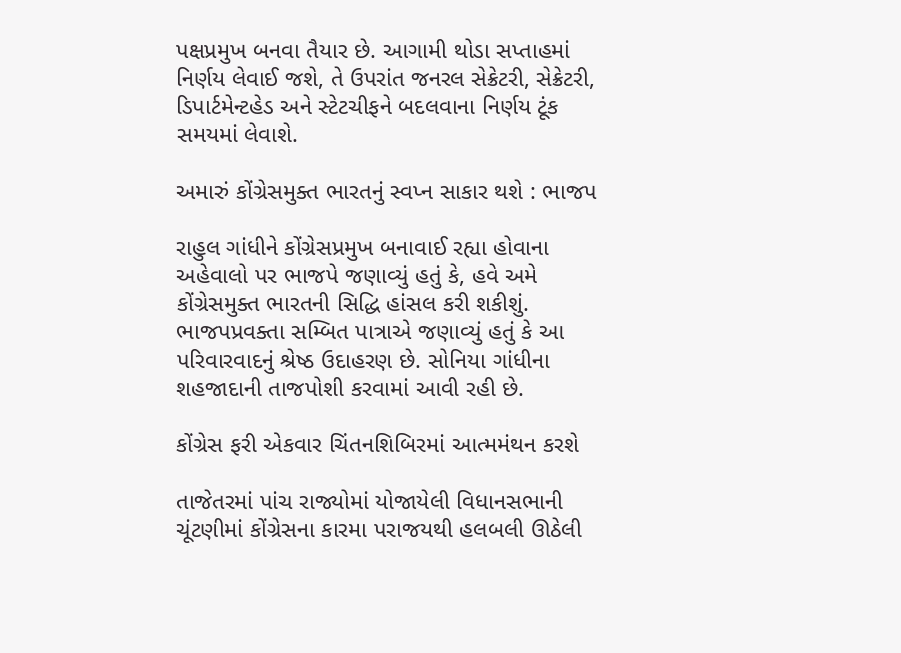પક્ષપ્રમુખ બનવા તૈયાર છે. આગામી થોડા સપ્તાહમાં નિર્ણય લેવાઈ જશે, તે ઉપરાંત જનરલ સેક્રેટરી, સેક્રેટરી, ડિપાર્ટમેન્ટહેડ અને સ્ટેટચીફને બદલવાના નિર્ણય ટૂંક સમયમાં લેવાશે.

અમારું કોંગ્રેસમુક્ત ભારતનું સ્વપ્ન સાકાર થશે : ભાજપ

રાહુલ ગાંધીને કોંગ્રેસપ્રમુખ બનાવાઈ રહ્યા હોવાના અહેવાલો પર ભાજપે જણાવ્યું હતું કે, હવે અમે કોંગ્રેસમુક્ત ભારતની સિદ્ધિ હાંસલ કરી શકીશું. ભાજપપ્રવક્તા સમ્બિત પાત્રાએ જણાવ્યું હતું કે આ પરિવારવાદનું શ્રેષ્ઠ ઉદાહરણ છે. સોનિયા ગાંધીના શહજાદાની તાજપોશી કરવામાં આવી રહી છે.

કોંગ્રેસ ફરી એકવાર ચિંતનશિબિરમાં આત્મમંથન કરશે

તાજેતરમાં પાંચ રાજ્યોમાં યોજાયેલી વિધાનસભાની ચૂંટણીમાં કોંગ્રેસના કારમા પરાજયથી હલબલી ઊઠેલી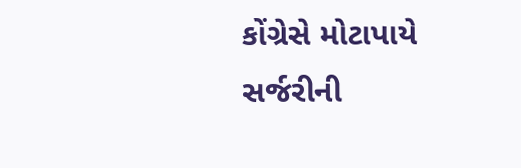કોંગ્રેસે મોટાપાયે સર્જરીની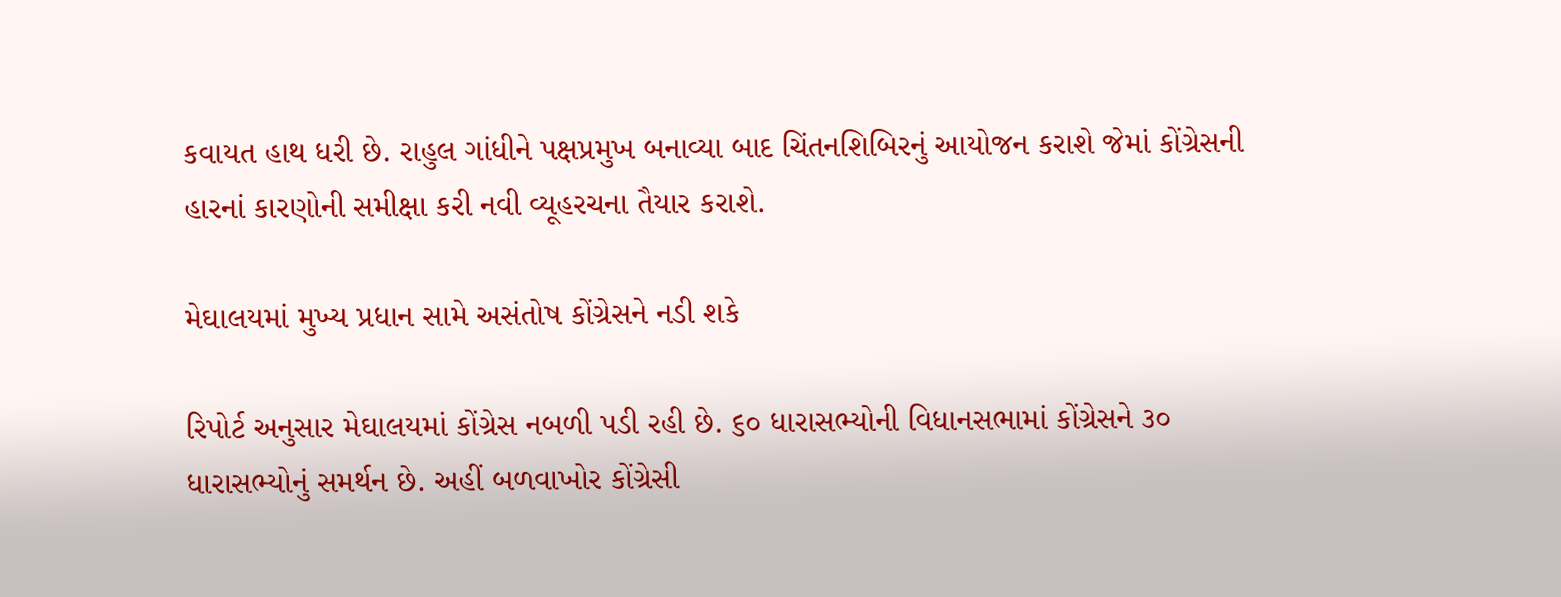કવાયત હાથ ધરી છે. રાહુલ ગાંધીને પક્ષપ્રમુખ બનાવ્યા બાદ ચિંતનશિબિરનું આયોજન કરાશે જેમાં કોંગ્રેસની હારનાં કારણોની સમીક્ષા કરી નવી વ્યૂહરચના તૈયાર કરાશે.

મેઘાલયમાં મુખ્ય પ્રધાન સામે અસંતોષ કોંગ્રેસને નડી શકે

રિપોર્ટ અનુસાર મેઘાલયમાં કોંગ્રેસ નબળી પડી રહી છે. ૬૦ ધારાસભ્યોની વિધાનસભામાં કોંગ્રેસને ૩૦ ધારાસભ્યોનું સમર્થન છે. અહીં બળવાખોર કોંગ્રેસી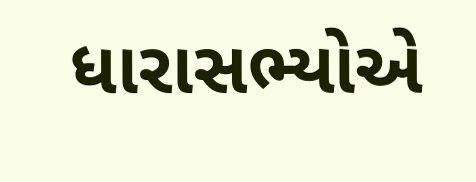ધારાસભ્યોએ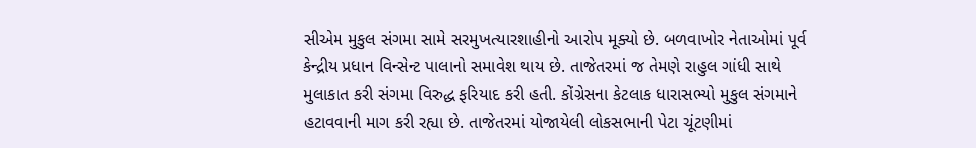સીએમ મુકુલ સંગમા સામે સરમુખત્યારશાહીનો આરોપ મૂક્યો છે. બળવાખોર નેતાઓમાં પૂર્વ કેન્દ્રીય પ્રધાન વિન્સેન્ટ પાલાનો સમાવેશ થાય છે. તાજેતરમાં જ તેમણે રાહુલ ગાંધી સાથે મુલાકાત કરી સંગમા વિરુદ્ધ ફરિયાદ કરી હતી. કોંગ્રેસના કેટલાક ધારાસભ્યો મુકુલ સંગમાને હટાવવાની માગ કરી રહ્યા છે. તાજેતરમાં યોજાયેલી લોકસભાની પેટા ચૂંટણીમાં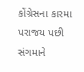કોંગ્રેસના કારમા પરાજય પછી સંગમાને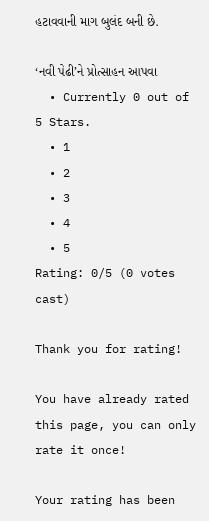હટાવવાની માગ બુલંદ બની છે.

‘નવી પેઢી’ને પ્રોત્સાહન આપવા
  • Currently 0 out of 5 Stars.
  • 1
  • 2
  • 3
  • 4
  • 5
Rating: 0/5 (0 votes cast)

Thank you for rating!

You have already rated this page, you can only rate it once!

Your rating has been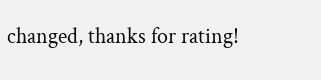changed, thanks for rating!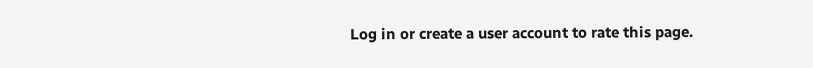Log in or create a user account to rate this page.